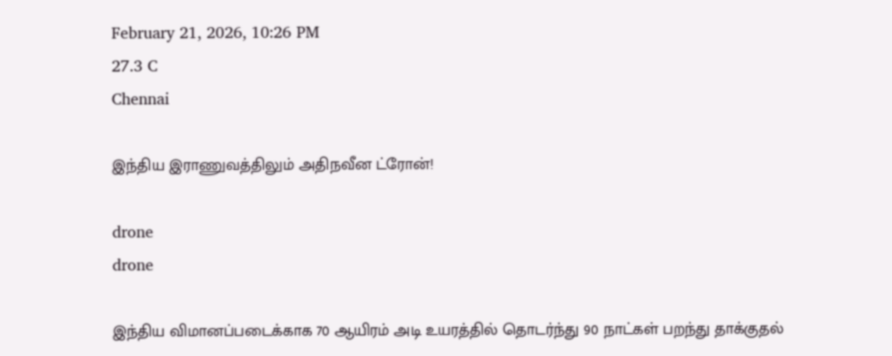February 21, 2026, 10:26 PM
27.3 C
Chennai

இந்திய இராணுவத்திலும் அதிநவீன ட்ரோன்!

drone
drone

இந்திய விமானப்படைக்காக 70 ஆயிரம் அடி உயரத்தில் தொடர்ந்து 90 நாட்கள் பறந்து தாக்குதல்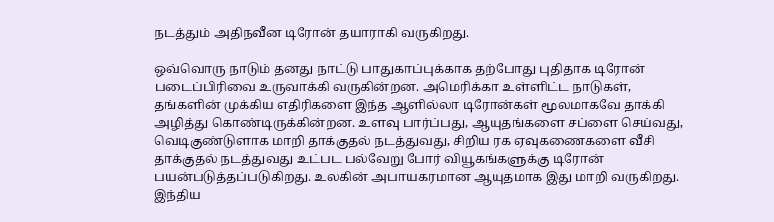நடத்தும் அதிநவீன டிரோன் தயாராகி வருகிறது.

ஒவ்வொரு நாடும் தனது நாட்டு பாதுகாப்புக்காக தற்போது புதிதாக டிரோன் படைப்பிரிவை உருவாக்கி வருகின்றன. அமெரிக்கா உள்ளிட்ட நாடுகள், தங்களின் முக்கிய எதிரிகளை இந்த ஆளில்லா டிரோன்கள் மூலமாகவே தாக்கி அழித்து கொண்டிருக்கின்றன. உளவு பார்ப்பது, ஆயுதங்களை சப்ளை செய்வது, வெடிகுண்டுளாக மாறி தாக்குதல் நடத்துவது, சிறிய ரக ஏவுகணைகளை வீசி தாக்குதல் நடத்துவது உட்பட பல்வேறு போர் வியூகங்களுக்கு டிரோன் பயன்படுத்தப்படுகிறது. உலகின் அபாயகரமான ஆயுதமாக இது மாறி வருகிறது. இந்திய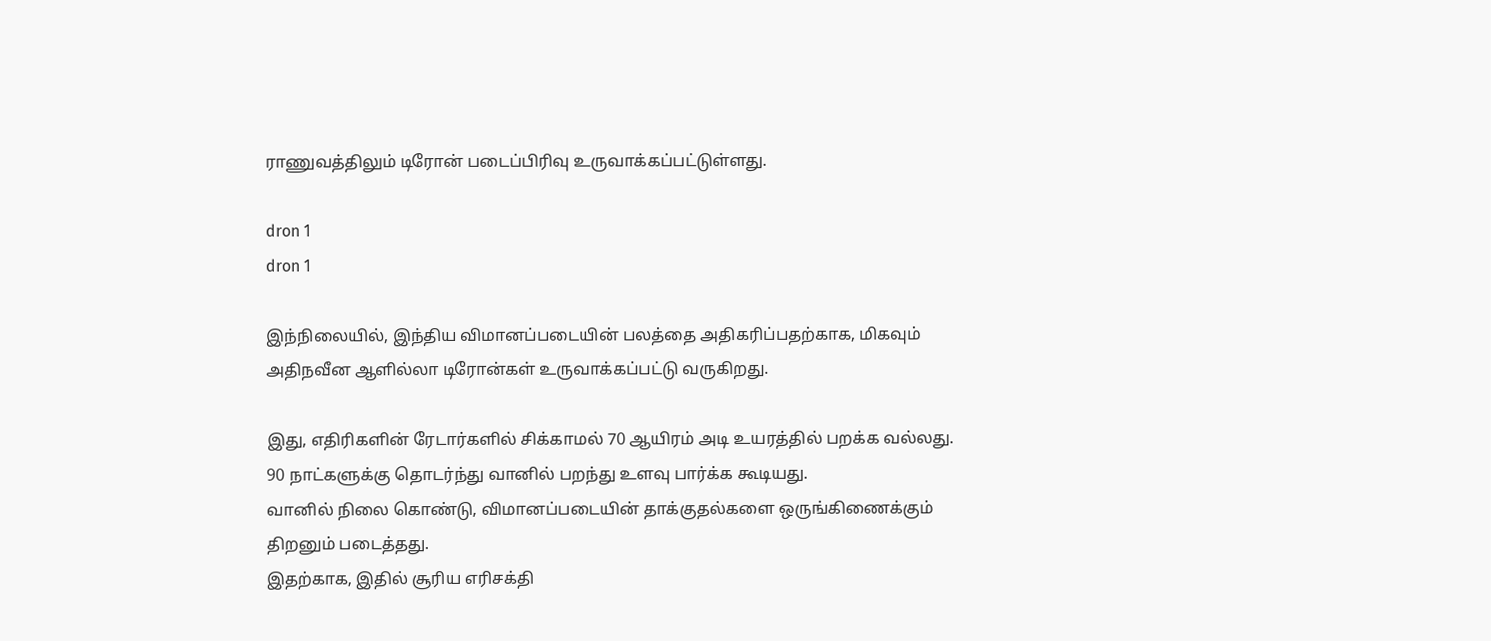ராணுவத்திலும் டிரோன் படைப்பிரிவு உருவாக்கப்பட்டுள்ளது.

dron 1
dron 1

இந்நிலையில், இந்திய விமானப்படையின் பலத்தை அதிகரிப்பதற்காக, மிகவும் அதிநவீன ஆளில்லா டிரோன்கள் உருவாக்கப்பட்டு வருகிறது.

இது, எதிரிகளின் ரேடார்களில் சிக்காமல் 70 ஆயிரம் அடி உயரத்தில் பறக்க வல்லது.
90 நாட்களுக்கு தொடர்ந்து வானில் பறந்து உளவு பார்க்க கூடியது.
வானில் நிலை கொண்டு, விமானப்படையின் தாக்குதல்களை ஒருங்கிணைக்கும் திறனும் படைத்தது.
இதற்காக, இதில் சூரிய எரிசக்தி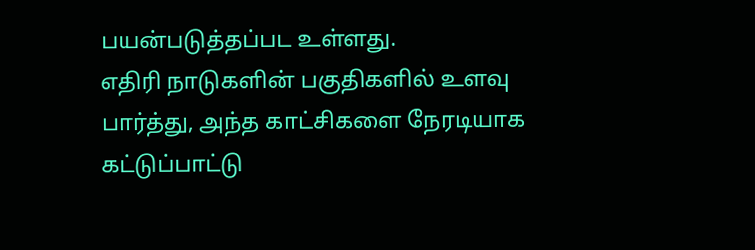பயன்படுத்தப்பட உள்ளது.
எதிரி நாடுகளின் பகுதிகளில் உளவு பார்த்து, அந்த காட்சிகளை நேரடியாக கட்டுப்பாட்டு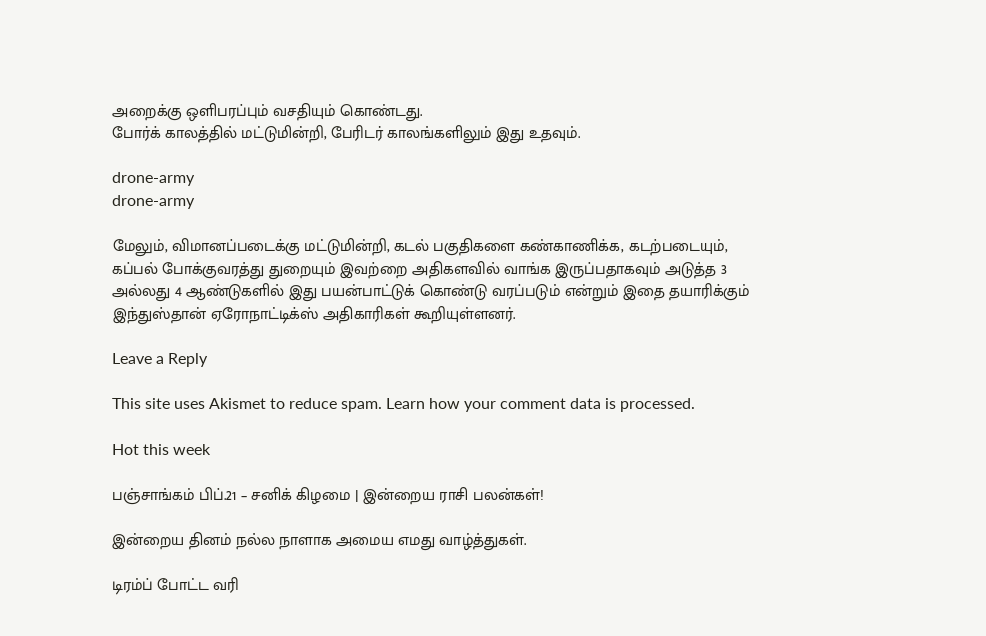அறைக்கு ஒளிபரப்பும் வசதியும் கொண்டது.
போர்க் காலத்தில் மட்டுமின்றி, பேரிடர் காலங்களிலும் இது உதவும்.

drone-army
drone-army

மேலும், விமானப்படைக்கு மட்டுமின்றி, கடல் பகுதிகளை கண்காணிக்க, கடற்படையும், கப்பல் போக்குவரத்து துறையும் இவற்றை அதிகளவில் வாங்க இருப்பதாகவும் அடுத்த 3 அல்லது 4 ஆண்டுகளில் இது பயன்பாட்டுக் கொண்டு வரப்படும் என்றும் இதை தயாரிக்கும் இந்துஸ்தான் ஏரோநாட்டிக்ஸ் அதிகாரிகள் கூறியுள்ளனர்.

Leave a Reply

This site uses Akismet to reduce spam. Learn how your comment data is processed.

Hot this week

பஞ்சாங்கம் பிப்.21 – சனிக் கிழமை | இன்றைய ராசி பலன்கள்!

இன்றைய தினம் நல்ல நாளாக அமைய எமது வாழ்த்துகள்.

டிரம்ப் போட்ட வரி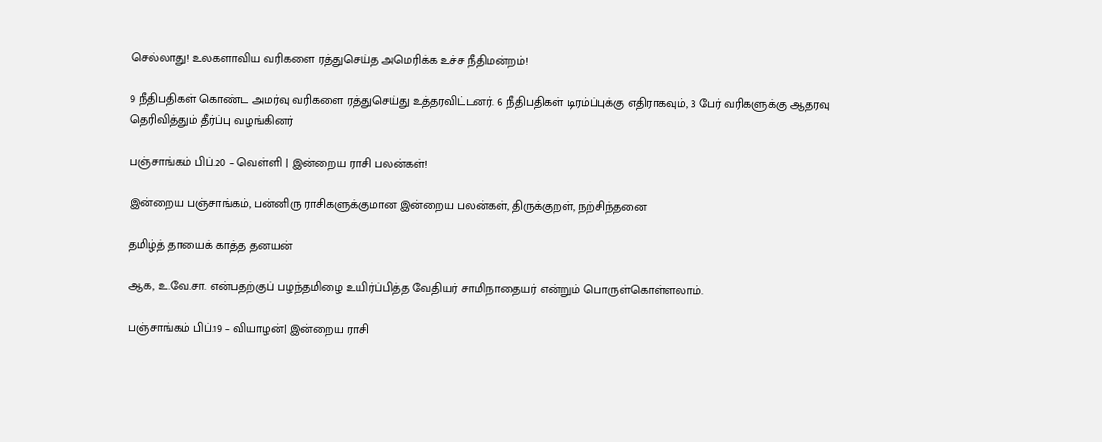செல்லாது! உலகளாவிய வரிகளை ரத்துசெய்த அமெரிக்க உச்ச நீதிமன்றம்!

9 நீதிபதிகள் கொண்ட அமர்வு வரிகளை ரத்துசெய்து உத்தரவிட்டனர். 6 நீதிபதிகள் டிரம்ப்புக்கு எதிராகவும், 3 பேர் வரிகளுக்கு ஆதரவு தெரிவித்தும் தீர்ப்பு வழங்கினர்

பஞ்சாங்கம் பிப்.20 – வெள்ளி | இன்றைய ராசி பலன்கள்!

இன்றைய பஞ்சாங்கம், பன்னிரு ராசிகளுக்குமான இன்றைய பலன்கள், திருக்குறள், நற்சிந்தனை

தமிழ்த் தாயைக் காத்த தனயன்

ஆக, உ.வே.சா. என்பதற்குப் பழந்தமிழை உயிர்ப்பித்த வேதியர் சாமிநாதையர் என்றும் பொருள்கொள்ளலாம்.

பஞ்சாங்கம் பிப்.19 – வியாழன்| இன்றைய ராசி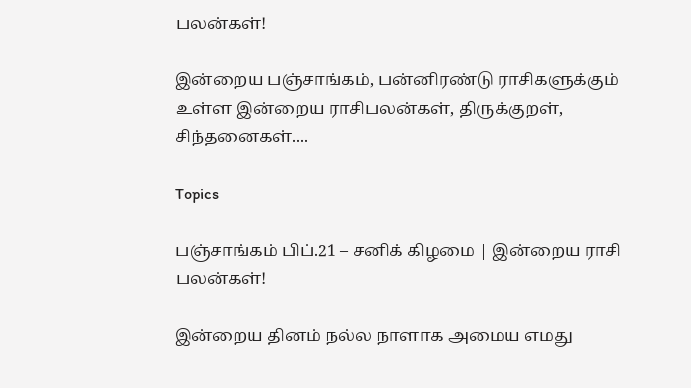பலன்கள்!

இன்றைய பஞ்சாங்கம், பன்னிரண்டு ராசிகளுக்கும் உள்ள இன்றைய ராசிபலன்கள், திருக்குறள், சிந்தனைகள்....

Topics

பஞ்சாங்கம் பிப்.21 – சனிக் கிழமை | இன்றைய ராசி பலன்கள்!

இன்றைய தினம் நல்ல நாளாக அமைய எமது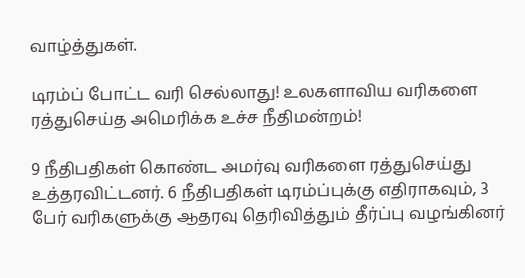வாழ்த்துகள்.

டிரம்ப் போட்ட வரி செல்லாது! உலகளாவிய வரிகளை ரத்துசெய்த அமெரிக்க உச்ச நீதிமன்றம்!

9 நீதிபதிகள் கொண்ட அமர்வு வரிகளை ரத்துசெய்து உத்தரவிட்டனர். 6 நீதிபதிகள் டிரம்ப்புக்கு எதிராகவும், 3 பேர் வரிகளுக்கு ஆதரவு தெரிவித்தும் தீர்ப்பு வழங்கினர்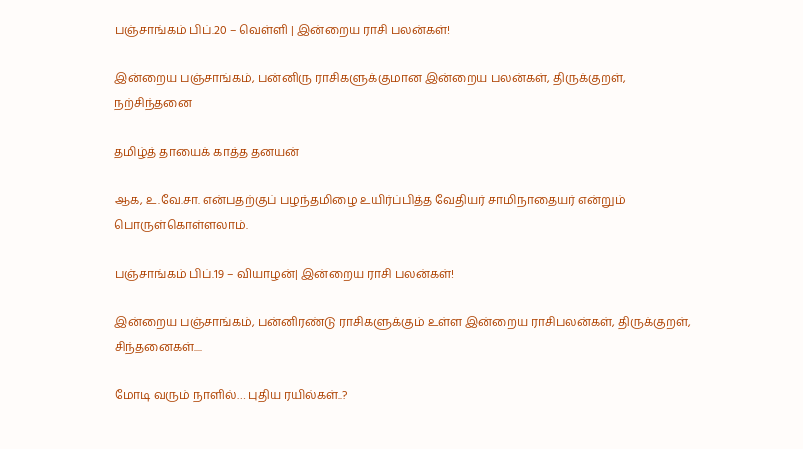பஞ்சாங்கம் பிப்.20 – வெள்ளி | இன்றைய ராசி பலன்கள்!

இன்றைய பஞ்சாங்கம், பன்னிரு ராசிகளுக்குமான இன்றைய பலன்கள், திருக்குறள், நற்சிந்தனை

தமிழ்த் தாயைக் காத்த தனயன்

ஆக, உ.வே.சா. என்பதற்குப் பழந்தமிழை உயிர்ப்பித்த வேதியர் சாமிநாதையர் என்றும் பொருள்கொள்ளலாம்.

பஞ்சாங்கம் பிப்.19 – வியாழன்| இன்றைய ராசி பலன்கள்!

இன்றைய பஞ்சாங்கம், பன்னிரண்டு ராசிகளுக்கும் உள்ள இன்றைய ராசிபலன்கள், திருக்குறள், சிந்தனைகள்....

மோடி வரும் நாளில்… புதிய ரயில்கள்..?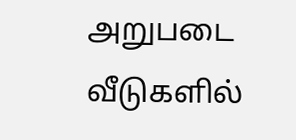அறுபடை வீடுகளில்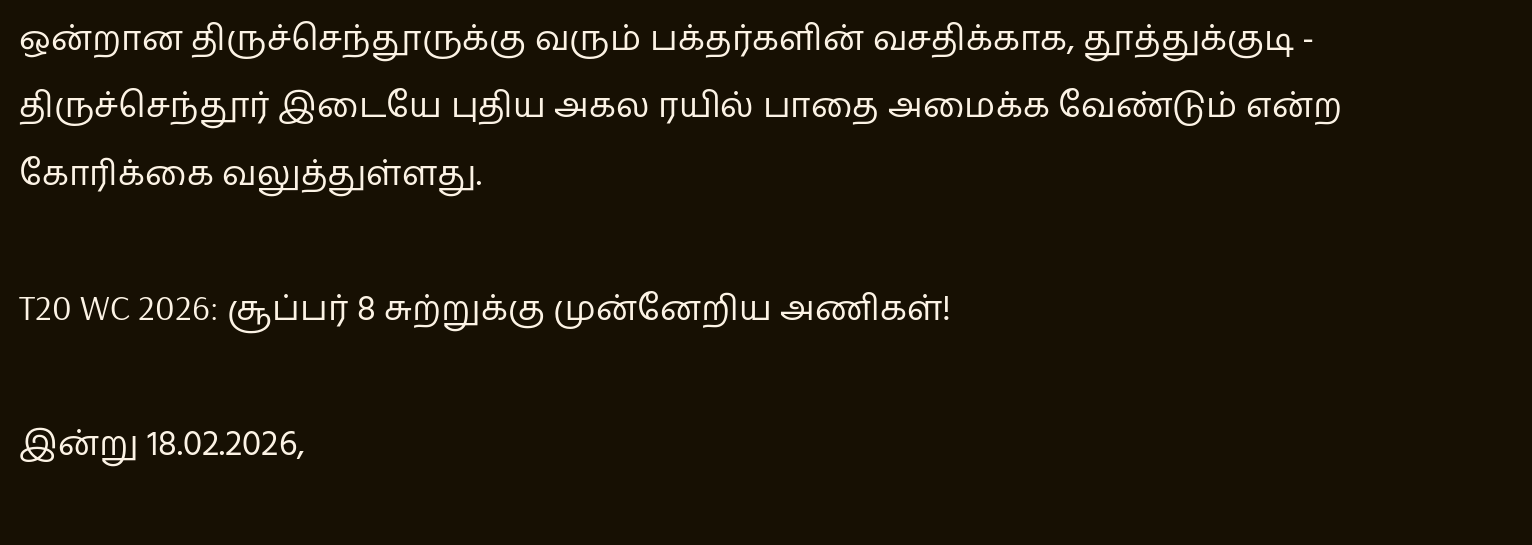ஒன்றான திருச்செந்தூருக்கு வரும் பக்தர்களின் வசதிக்காக, தூத்துக்குடி - திருச்செந்தூர் இடையே புதிய அகல ரயில் பாதை அமைக்க வேண்டும் என்ற கோரிக்கை வலுத்துள்ளது.

T20 WC 2026: சூப்பர் 8 சுற்றுக்கு முன்னேறிய அணிகள்!

இன்று 18.02.2026,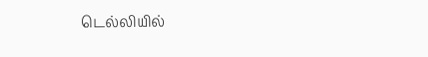டெல்லியில்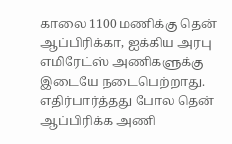காலை 1100 மணிக்கு தென் ஆப்பிரிக்கா, ஐக்கிய அரபு எமிரேட்ஸ் அணிகளுக்கு இடையே நடைபெற்றாது. எதிர்பார்த்தது போல தென் ஆப்பிரிக்க அணி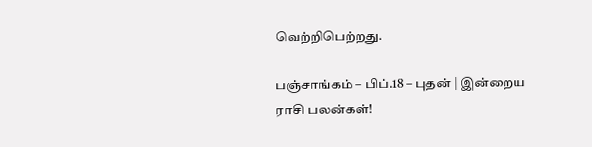வெற்றிபெற்றது.

பஞ்சாங்கம் – பிப்.18 – புதன் | இன்றைய ராசி பலன்கள்!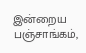இன்றைய பஞ்சாங்கம்,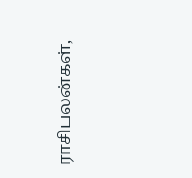ராசிபலன்கள்,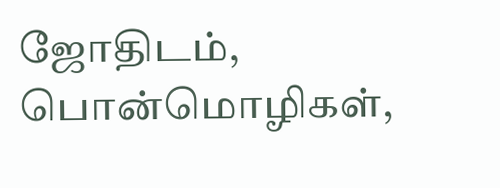ஜோதிடம், பொன்மொழிகள்,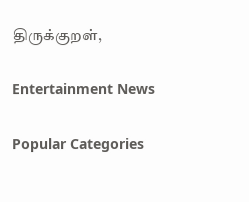திருக்குறள்,

Entertainment News

Popular Categories